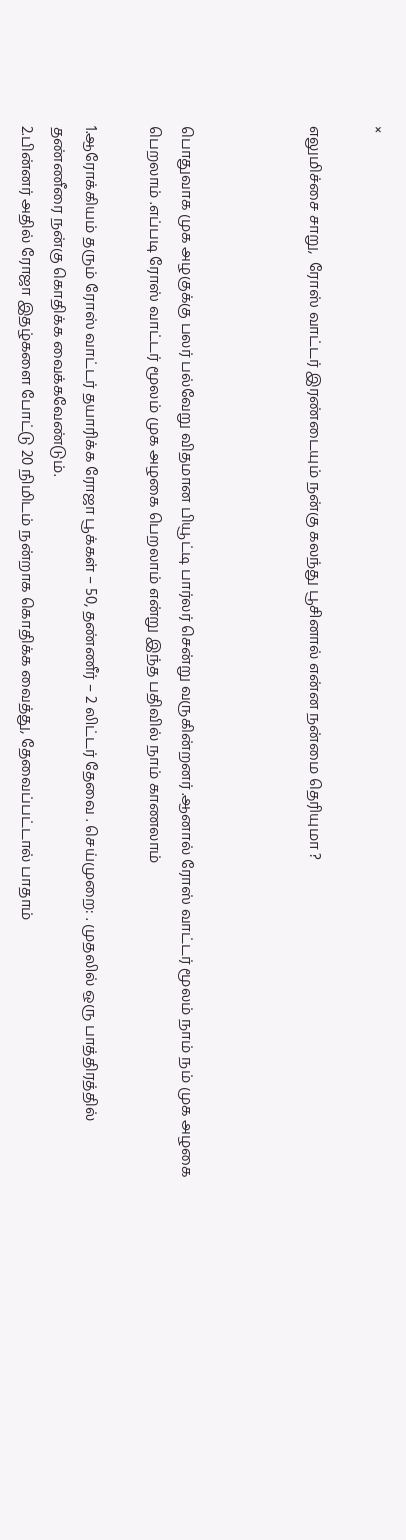×

எலுமிச்சை சாறு,  ரோஸ் வாட்டர் இரண்டையும் நன்கு கலந்து பூசினால் என்ன நன்மை தெரியுமா ?



பொதுவாக முக அழகுக்கு பலர் பல்வேறு விதமான பியூட்டி பார்லர் சென்று வருகின்றனர் .ஆனால் ரோஸ் வாட்டர் மூலம் நாம் நம் முக அழகை பெறலாம் .எப்படி ரோஸ் வாட்டர் மூலம் முக அழகை பெறலாம் என்று இந்த பதிவில் நாம் காணலாம்

1.ஆரோக்கியம் தரும் ரோஸ் வாட்டர் தயாரிக்க ரோஜா பூக்கள் – 50, தண்ணீர் – 2 லிட்டர் தேவை . செய்முறை: . முதலில் ஒரு பாத்திரத்தில் தண்ணீரை நன்கு கொதிக்க வைக்கவேண்டும்.
2.பின்னர் அதில் ரோஜா இதழ்களை போட்டு 20 நிமிடம் நன்றாக கொதிக்க வைத்து, தேவைப்பட்டால் பாதாம்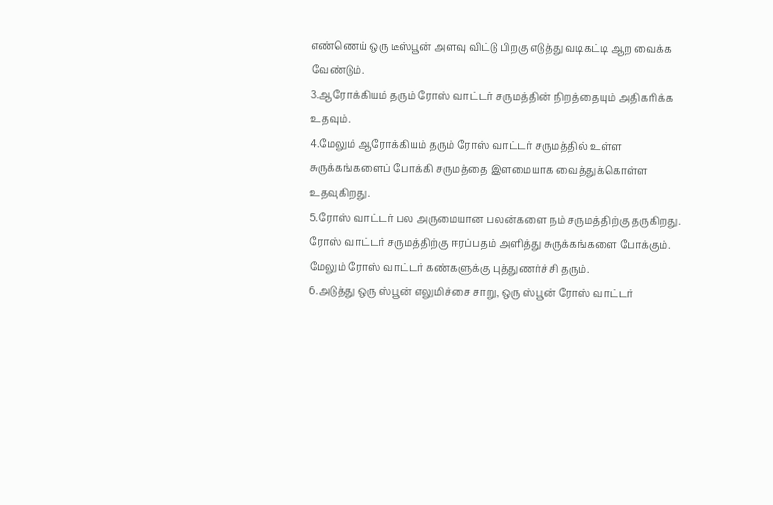எண்ணெய் ஒரு டீஸ்பூன் அளவு விட்டு பிறகு எடுத்து வடிகட்டி ஆற வைக்க வேண்டும்.
3.ஆரோக்கியம் தரும் ரோஸ் வாட்டர் சருமத்தின் நிறத்தையும் அதிகரிக்க உதவும்.
4.மேலும் ஆரோக்கியம் தரும் ரோஸ் வாட்டர் சருமத்தில் உள்ள சுருக்கங்களைப் போக்கி சருமத்தை இளமையாக வைத்துக்கொள்ள உதவுகிறது.
5.ரோஸ் வாட்டர் பல அருமையான பலன்களை நம் சருமத்திற்கு தருகிறது. ரோஸ் வாட்டர் சருமத்திற்கு ஈரப்பதம் அளித்து சுருக்கங்களை போக்கும். மேலும் ரோஸ் வாட்டர் கண்களுக்கு புத்துணர்ச்சி தரும்.
6.அடுத்து ஒரு ஸ்பூன் எலுமிச்சை சாறு, ஒரு ஸ்பூன் ரோஸ் வாட்டர்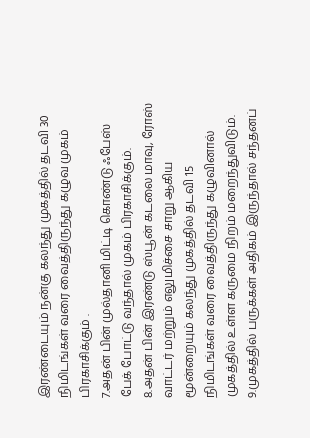இரண்டையும் நன்கு கலந்து முகத்தில் தடவி 30 நிமிடங்கள் வரை வைத்திருந்து கழுவ முகம் பிரகாசிக்கும் .
7.அதன் பின் முல்தானி மிட்டி கொண்டு ஃபேஸ் பேக் போட்டு வந்தால் முகம் பிரகாசிக்கும்.
8.அதன் பின் இரண்டு ஸ்பூன் கடலை மாவு, ரோஸ் வாட்டர் மற்றும் எலுமிச்சை சாறு ஆகிய மூன்றையும் கலந்து முகத்தில் தடவி 15 நிமிடங்கள் வரை வைத்திருந்து கழுவினால் முகத்தில் உள்ள கருமை நிறம் மறைந்துவிடும்.
9.முகத்தில் பருக்கள் அதிகம் இருந்தால் சந்தனப்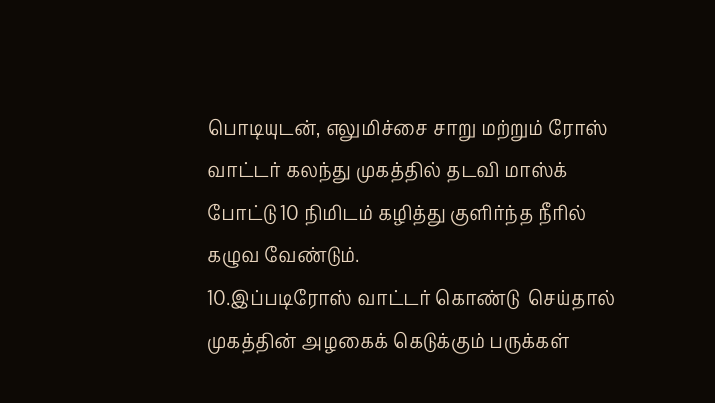பொடியுடன், எலுமிச்சை சாறு மற்றும் ரோஸ் வாட்டர் கலந்து முகத்தில் தடவி மாஸ்க் போட்டு 10 நிமிடம் கழித்து குளிர்ந்த நீரில் கழுவ வேண்டும்.
10.இப்படிரோஸ் வாட்டர் கொண்டு  செய்தால் முகத்தின் அழகைக் கெடுக்கும் பருக்கள்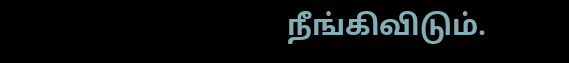நீங்கிவிடும்.